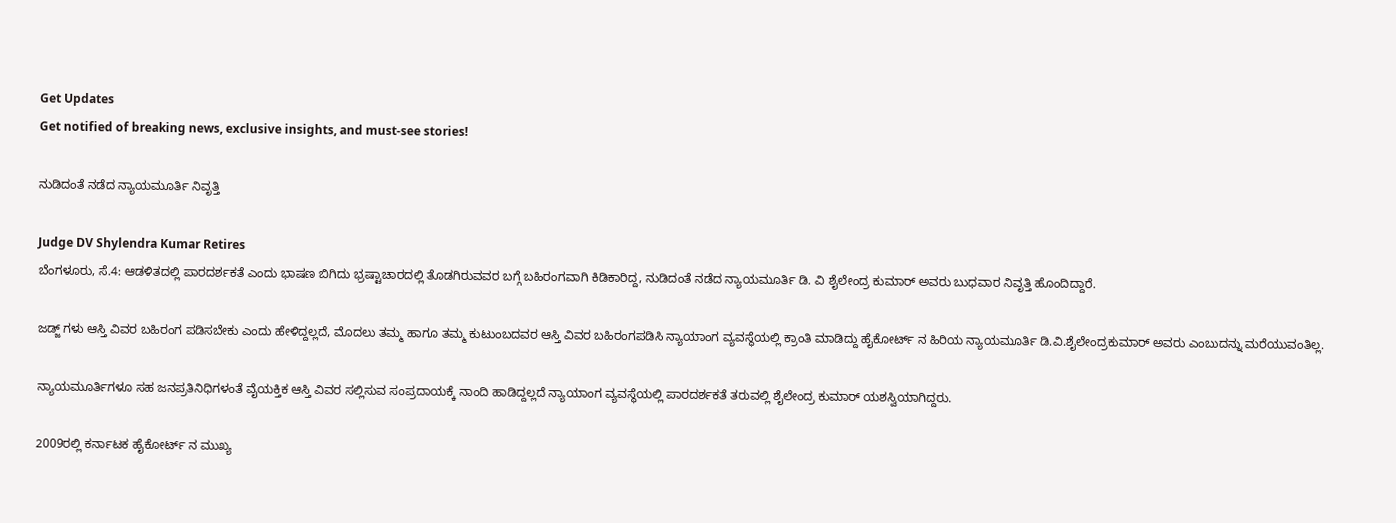Get Updates
Get notified of breaking news, exclusive insights, and must-see stories!

ನುಡಿದಂತೆ ನಡೆದ ನ್ಯಾಯಮೂರ್ತಿ ನಿವೃತ್ತಿ

Judge DV Shylendra Kumar Retires
ಬೆಂಗಳೂರು, ಸೆ.4: ಆಡಳಿತದಲ್ಲಿ ಪಾರದರ್ಶಕತೆ ಎಂದು ಭಾಷಣ ಬಿಗಿದು ಭ್ರಷ್ಟಾಚಾರದಲ್ಲಿ ತೊಡಗಿರುವವರ ಬಗ್ಗೆ ಬಹಿರಂಗವಾಗಿ ಕಿಡಿಕಾರಿದ್ದ, ನುಡಿದಂತೆ ನಡೆದ ನ್ಯಾಯಮೂರ್ತಿ ಡಿ. ವಿ ಶೈಲೇಂದ್ರ ಕುಮಾರ್ ಅವರು ಬುಧವಾರ ನಿವೃತ್ತಿ ಹೊಂದಿದ್ದಾರೆ.

ಜಡ್ಜ್ ಗಳು ಆಸ್ತಿ ವಿವರ ಬಹಿರಂಗ ಪಡಿಸಬೇಕು ಎಂದು ಹೇಳಿದ್ದಲ್ಲದೆ, ಮೊದಲು ತಮ್ಮ ಹಾಗೂ ತಮ್ಮ ಕುಟುಂಬದವರ ಆಸ್ತಿ ವಿವರ ಬಹಿರಂಗಪಡಿಸಿ ನ್ಯಾಯಾಂಗ ವ್ಯವಸ್ಥೆಯಲ್ಲಿ ಕ್ರಾಂತಿ ಮಾಡಿದ್ದು ಹೈಕೋರ್ಟ್ ನ ಹಿರಿಯ ನ್ಯಾಯಮೂರ್ತಿ ಡಿ.ವಿ.ಶೈಲೇಂದ್ರಕುಮಾರ್ ಅವರು ಎಂಬುದನ್ನು ಮರೆಯುವಂತಿಲ್ಲ.

ನ್ಯಾಯಮೂರ್ತಿಗಳೂ ಸಹ ಜನಪ್ರತಿನಿಧಿಗಳಂತೆ ವೈಯಕ್ತಿಕ ಆಸ್ತಿ ವಿವರ ಸಲ್ಲಿಸುವ ಸಂಪ್ರದಾಯಕ್ಕೆ ನಾಂದಿ ಹಾಡಿದ್ದಲ್ಲದೆ ನ್ಯಾಯಾಂಗ ವ್ಯವಸ್ಥೆಯಲ್ಲಿ ಪಾರದರ್ಶಕತೆ ತರುವಲ್ಲಿ ಶೈಲೇಂದ್ರ ಕುಮಾರ್ ಯಶಸ್ವಿಯಾಗಿದ್ದರು.

2009ರಲ್ಲಿ ಕರ್ನಾಟಕ ಹೈಕೋರ್ಟ್ ನ ಮುಖ್ಯ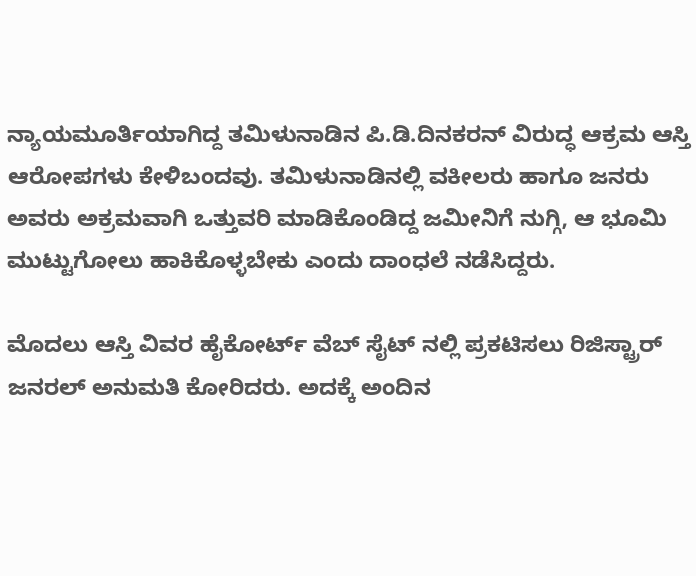ನ್ಯಾಯಮೂರ್ತಿಯಾಗಿದ್ದ ತಮಿಳುನಾಡಿನ ಪಿ.ಡಿ.ದಿನಕರನ್ ವಿರುದ್ಧ ಆಕ್ರಮ ಆಸ್ತಿ ಆರೋಪಗಳು ಕೇಳಿಬಂದವು. ತಮಿಳುನಾಡಿನಲ್ಲಿ ವಕೀಲರು ಹಾಗೂ ಜನರು ಅವರು ಅಕ್ರಮವಾಗಿ ಒತ್ತುವರಿ ಮಾಡಿಕೊಂಡಿದ್ದ ಜಮೀನಿಗೆ ನುಗ್ಗಿ, ಆ ಭೂಮಿ ಮುಟ್ಟುಗೋಲು ಹಾಕಿಕೊಳ್ಳಬೇಕು ಎಂದು ದಾಂಧಲೆ ನಡೆಸಿದ್ದರು.

ಮೊದಲು ಆಸ್ತಿ ವಿವರ ಹೈಕೋರ್ಟ್ ವೆಬ್ ಸೈಟ್ ನಲ್ಲಿ ಪ್ರಕಟಿಸಲು ರಿಜಿಸ್ಟ್ರಾರ್ ಜನರಲ್ ಅನುಮತಿ ಕೋರಿದರು. ಅದಕ್ಕೆ ಅಂದಿನ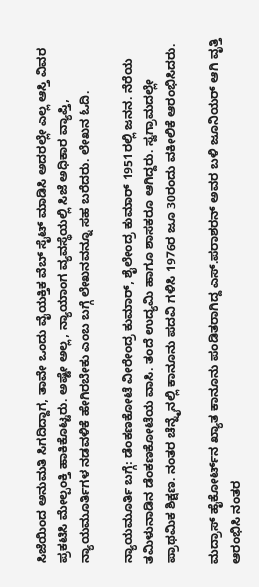ಸಿಜೆಯಿಂದ ಅನುಮತಿ ಸಿಗದಿದ್ದಾಗ, ತಾವೇ ಒಂದು ವೈಯಕ್ತಿಕ ವೆಬ್ ಸೈಟ್ ಮಾಡಿಸಿ ಅದರಲ್ಲೇ ಎಲ್ಲ ಆಸ್ತಿ ವಿವರ ಪ್ರಕಟಿಸಿ ಮೇಲ್ಪಂಕ್ತಿ ಹಾಕಿಕೊಟ್ಟರು. ಅಷ್ಟೇ ಅಲ್ಲ, ನ್ಯಾಯಾಂಗ ವ್ಯವಸ್ಥೆಯಲ್ಲಿ ಸಿಜೆ ಅಧಿಕಾರ ವ್ಯಾಪ್ತಿ, ನ್ಯಾಯಮೂರ್ತಿಗಳ ನಡವಳಿಕೆ ಹೇಗಿರಬೇಕು ಎಂಬ ಬಗ್ಗೆ ಲೇಖನವನ್ನೂ ಸಹ ಬರೆದರು. ಲೇಖನ ಓದಿ.

ನ್ಯಾಯಮೂರ್ತಿ ಬಗ್ಗೆ: ಡೆಂಕಣಕೋಟೆ ವೀರೇಂದ್ರ ಕುಮಾರ್, ಶೈಲೇಂದ್ರ ಕುಮಾರ್ 1951ರಲ್ಲಿ ಜನನ. ನೆರೆಯ ತಮಿಳುನಾಡಿನ ಡೆಂಕಣಕೋಟೆಯ ವಾಸಿ. ತಂದೆ ಉದ್ಯಮಿ ಹಾಗೂ ಶಾಸಕರೂ ಆಗಿದ್ದರು. ಸ್ವಗ್ರಾಮದಲ್ಲೇ ಪ್ರಾಥಮಿಕ ಶಿಕ್ಷಣ. ನಂತರ ಚೆನ್ನೈನಲ್ಲಿ ಕಾನೂನು ಪದವಿ ಗಳಿಸಿ 1976ರ ಜೂ 30ರಂದು ವಕೀಲಿಕೆ ಆರಂಭಿಸಿದರು.

ಮದ್ರಾಸ್ ಹೈಕೋರ್ಟ್‌ನ ಖ್ಯಾತ ಕಾನೂನು ಪಂಡಿತರಾಗಿದ್ದ ಎಸ್.ಪರಾಶರನ್ ಅವರ ಬಳಿ ಜೂನಿಯರ್ ಆಗಿ ವೃತ್ತಿ ಆರಂಭಿಸಿ ನಂತರ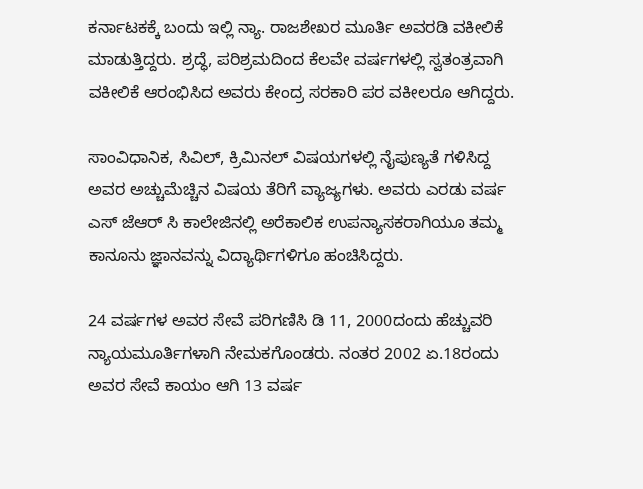ಕರ್ನಾಟಕಕ್ಕೆ ಬಂದು ಇಲ್ಲಿ ನ್ಯಾ. ರಾಜಶೇಖರ ಮೂರ್ತಿ ಅವರಡಿ ವಕೀಲಿಕೆ ಮಾಡುತ್ತಿದ್ದರು. ಶ್ರದ್ಧೆ, ಪರಿಶ್ರಮದಿಂದ ಕೆಲವೇ ವರ್ಷಗಳಲ್ಲಿ ಸ್ವತಂತ್ರವಾಗಿ ವಕೀಲಿಕೆ ಆರಂಭಿಸಿದ ಅವರು ಕೇಂದ್ರ ಸರಕಾರಿ ಪರ ವಕೀಲರೂ ಆಗಿದ್ದರು.

ಸಾಂವಿಧಾನಿಕ, ಸಿವಿಲ್, ಕ್ರಿಮಿನಲ್ ವಿಷಯಗಳಲ್ಲಿ ನೈಪುಣ್ಯತೆ ಗಳಿಸಿದ್ದ ಅವರ ಅಚ್ಚುಮೆಚ್ಚಿನ ವಿಷಯ ತೆರಿಗೆ ವ್ಯಾಜ್ಯಗಳು. ಅವರು ಎರಡು ವರ್ಷ ಎಸ್ ಜೆಆರ್ ಸಿ ಕಾಲೇಜಿನಲ್ಲಿ ಅರೆಕಾಲಿಕ ಉಪನ್ಯಾಸಕರಾಗಿಯೂ ತಮ್ಮ ಕಾನೂನು ಜ್ಞಾನವನ್ನು ವಿದ್ಯಾರ್ಥಿಗಳಿಗೂ ಹಂಚಿಸಿದ್ದರು.

24 ವರ್ಷಗಳ ಅವರ ಸೇವೆ ಪರಿಗಣಿಸಿ ಡಿ 11, 2000ದಂದು ಹೆಚ್ಚುವರಿ ನ್ಯಾಯಮೂರ್ತಿಗಳಾಗಿ ನೇಮಕಗೊಂಡರು. ನಂತರ 2002 ಏ.18ರಂದು ಅವರ ಸೇವೆ ಕಾಯಂ ಆಗಿ 13 ವರ್ಷ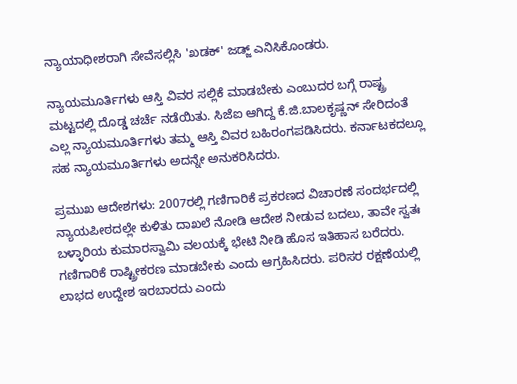ನ್ಯಾಯಾಧೀಶರಾಗಿ ಸೇವೆಸಲ್ಲಿಸಿ 'ಖಡಕ್' ಜಡ್ಜ್ ಎನಿಸಿಕೊಂಡರು.

ನ್ಯಾಯಮೂರ್ತಿಗಳು ಆಸ್ತಿ ವಿವರ ಸಲ್ಲಿಕೆ ಮಾಡಬೇಕು ಎಂಬುದರ ಬಗ್ಗೆ ರಾಷ್ಟ್ರ ಮಟ್ಟದಲ್ಲಿ ದೊಡ್ಡ ಚರ್ಚೆ ನಡೆಯಿತು. ಸಿಜೆಐ ಆಗಿದ್ದ ಕೆ.ಜಿ.ಬಾಲಕೃಷ್ಣನ್ ಸೇರಿದಂತೆ ಎಲ್ಲ ನ್ಯಾಯಮೂರ್ತಿಗಳು ತಮ್ಮ ಆಸ್ತಿ ವಿವರ ಬಹಿರಂಗಪಡಿಸಿದರು. ಕರ್ನಾಟಕದಲ್ಲೂ ಸಹ ನ್ಯಾಯಮೂರ್ತಿಗಳು ಅದನ್ನೇ ಅನುಕರಿಸಿದರು.

ಪ್ರಮುಖ ಆದೇಶಗಳು: 2007ರಲ್ಲಿ ಗಣಿಗಾರಿಕೆ ಪ್ರಕರಣದ ವಿಚಾರಣೆ ಸಂದರ್ಭದಲ್ಲಿ ನ್ಯಾಯಪೀಠದಲ್ಲೇ ಕುಳಿತು ದಾಖಲೆ ನೋಡಿ ಆದೇಶ ನೀಡುವ ಬದಲು, ತಾವೇ ಸ್ವತಃ ಬಳ್ಳಾರಿಯ ಕುಮಾರಸ್ವಾಮಿ ವಲಯಕ್ಕೆ ಭೇಟಿ ನೀಡಿ ಹೊಸ ಇತಿಹಾಸ ಬರೆದರು. ಗಣಿಗಾರಿಕೆ ರಾಷ್ಟ್ರೀಕರಣ ಮಾಡಬೇಕು ಎಂದು ಆಗ್ರಹಿಸಿದರು. ಪರಿಸರ ರಕ್ಷಣೆಯಲ್ಲಿ ಲಾಭದ ಉದ್ದೇಶ ಇರಬಾರದು ಎಂದು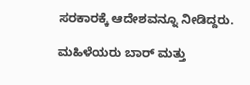ಸರಕಾರಕ್ಕೆ ಆದೇಶವನ್ನೂ ನೀಡಿದ್ದರು.

ಮಹಿಳೆಯರು ಬಾರ್ ಮತ್ತು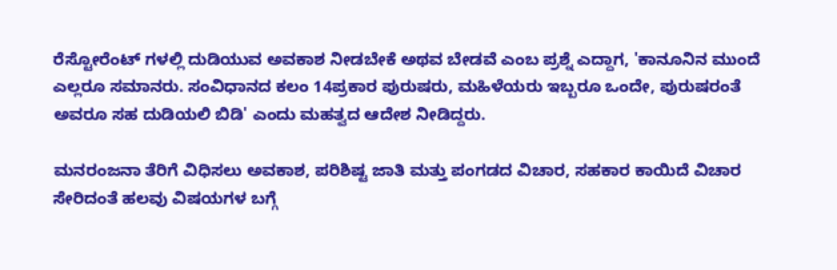ರೆಸ್ಟೋರೆಂಟ್ ಗಳಲ್ಲಿ ದುಡಿಯುವ ಅವಕಾಶ ನೀಡಬೇಕೆ ಅಥವ ಬೇಡವೆ ಎಂಬ ಪ್ರಶ್ನೆ ಎದ್ದಾಗ, 'ಕಾನೂನಿನ ಮುಂದೆ ಎಲ್ಲರೂ ಸಮಾನರು. ಸಂವಿಧಾನದ ಕಲಂ 14ಪ್ರಕಾರ ಪುರುಷರು, ಮಹಿಳೆಯರು ಇಬ್ಬರೂ ಒಂದೇ, ಪುರುಷರಂತೆ ಅವರೂ ಸಹ ದುಡಿಯಲಿ ಬಿಡಿ' ಎಂದು ಮಹತ್ವದ ಆದೇಶ ನೀಡಿದ್ದರು.

ಮನರಂಜನಾ ತೆರಿಗೆ ವಿಧಿಸಲು ಅವಕಾಶ, ಪರಿಶಿಷ್ಟ ಜಾತಿ ಮತ್ತು ಪಂಗಡದ ವಿಚಾರ, ಸಹಕಾರ ಕಾಯಿದೆ ವಿಚಾರ ಸೇರಿದಂತೆ ಹಲವು ವಿಷಯಗಳ ಬಗ್ಗೆ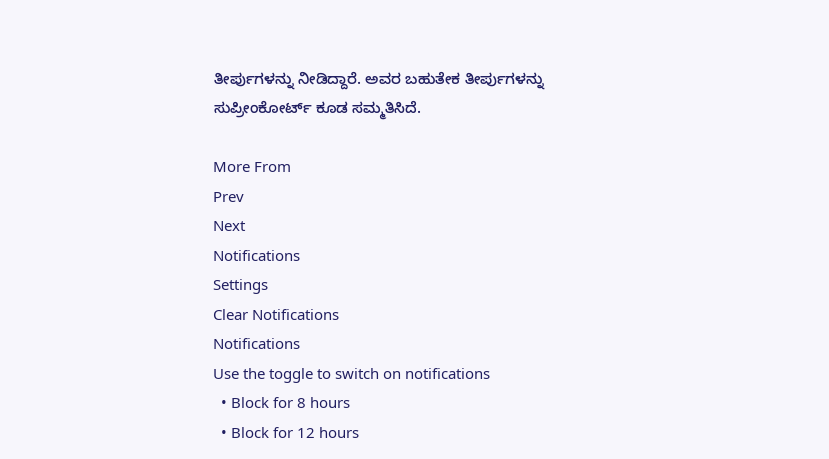ತೀರ್ಪುಗಳನ್ನು ನೀಡಿದ್ದಾರೆ. ಅವರ ಬಹುತೇಕ ತೀರ್ಪುಗಳನ್ನು ಸುಪ್ರೀಂಕೋರ್ಟ್ ಕೂಡ ಸಮ್ಮತಿಸಿದೆ.

More From
Prev
Next
Notifications
Settings
Clear Notifications
Notifications
Use the toggle to switch on notifications
  • Block for 8 hours
  • Block for 12 hours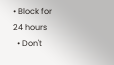• Block for 24 hours
  • Don't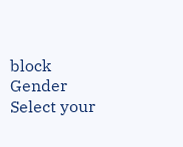block
Gender
Select your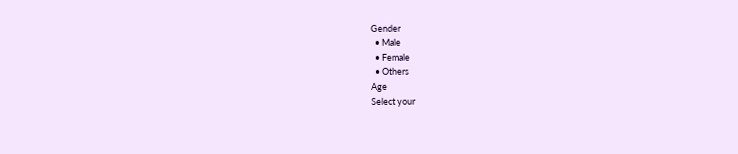Gender
  • Male
  • Female
  • Others
Age
Select your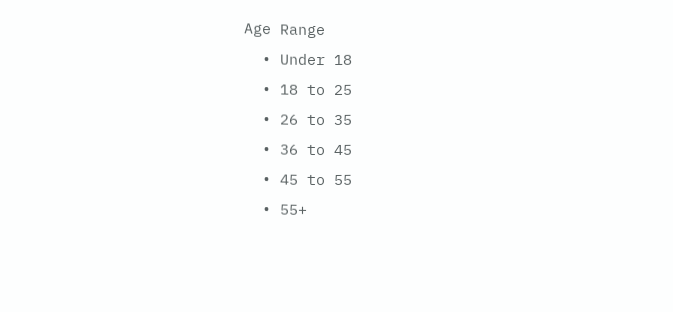Age Range
  • Under 18
  • 18 to 25
  • 26 to 35
  • 36 to 45
  • 45 to 55
  • 55+